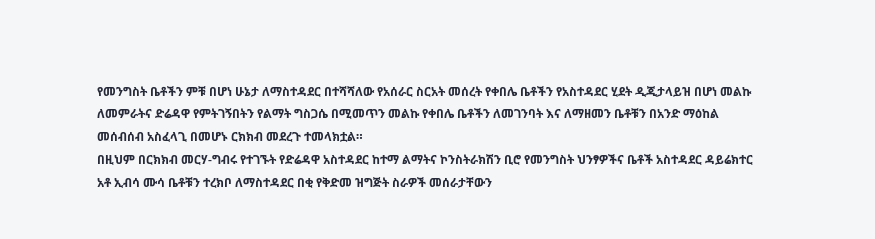የመንግስት ቤቶችን ምቹ በሆነ ሁኔታ ለማስተዳደር በተሻሻለው የአሰራር ስርአት መሰረት የቀበሌ ቤቶችን የአስተዳደር ሂደት ዲጂታላይዝ በሆነ መልኩ ለመምራትና ድሬዳዋ የምትገኝበትን የልማት ግስጋሴ በሚመጥን መልኩ የቀበሌ ቤቶችን ለመገንባት እና ለማዘመን ቤቶቹን በአንድ ማዕከል መሰብሰብ አስፈላጊ በመሆኑ ርክክብ መደረጉ ተመላክቷል።
በዚህም በርክክብ መርሃ-ግብሩ የተገኙት የድሬዳዋ አስተዳደር ከተማ ልማትና ኮንስትራክሽን ቢሮ የመንግስት ህንፃዎችና ቤቶች አስተዳደር ዳይሬክተር አቶ ኢብሳ ሙሳ ቤቶቹን ተረክቦ ለማስተዳደር በቂ የቅድመ ዝግጅት ስራዎች መሰራታቸውን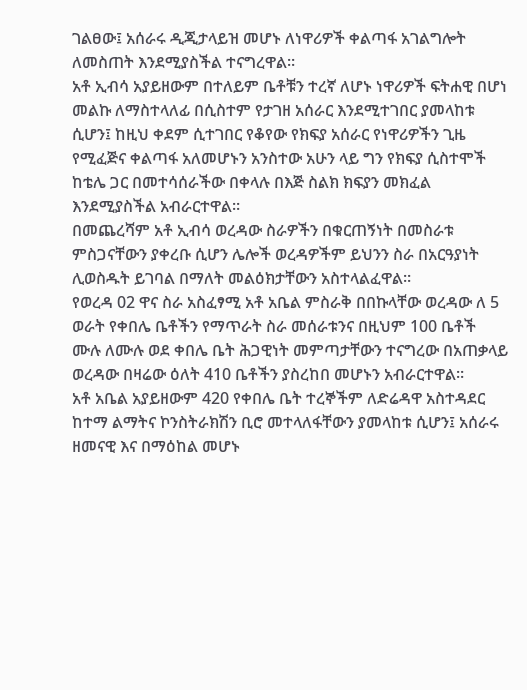ገልፀው፤ አሰራሩ ዲጂታላይዝ መሆኑ ለነዋሪዎች ቀልጣፋ አገልግሎት ለመስጠት እንደሚያስችል ተናግረዋል።
አቶ ኢብሳ አያይዘውም በተለይም ቤቶቹን ተረኛ ለሆኑ ነዋሪዎች ፍትሐዊ በሆነ መልኩ ለማስተላለፊ በሲስተም የታገዘ አሰራር እንደሚተገበር ያመላከቱ ሲሆን፤ ከዚህ ቀደም ሲተገበር የቆየው የክፍያ አሰራር የነዋሪዎችን ጊዜ የሚፈጅና ቀልጣፋ አለመሆኑን አንስተው አሁን ላይ ግን የክፍያ ሲስተሞች ከቴሌ ጋር በመተሳሰራችው በቀላሉ በእጅ ስልክ ክፍያን መክፈል እንደሚያስችል አብራርተዋል።
በመጨረሻም አቶ ኢብሳ ወረዳው ስራዎችን በቁርጠኝነት በመስራቱ ምስጋናቸውን ያቀረቡ ሲሆን ሌሎች ወረዳዎችም ይህንን ስራ በአርዓያነት ሊወስዱት ይገባል በማለት መልዕክታቸውን አስተላልፈዋል።
የወረዳ 02 ዋና ስራ አስፈፃሚ አቶ አቤል ምስራቅ በበኩላቸው ወረዳው ለ 5 ወራት የቀበሌ ቤቶችን የማጥራት ስራ መሰራቱንና በዚህም 100 ቤቶች ሙሉ ለሙሉ ወደ ቀበሌ ቤት ሕጋዊነት መምጣታቸውን ተናግረው በአጠቃላይ ወረዳው በዛሬው ዕለት 410 ቤቶችን ያስረከበ መሆኑን አብራርተዋል።
አቶ አቤል አያይዘውም 420 የቀበሌ ቤት ተረኞችም ለድሬዳዋ አስተዳደር ከተማ ልማትና ኮንስትራክሽን ቢሮ መተላለፋቸውን ያመላከቱ ሲሆን፤ አሰራሩ ዘመናዊ እና በማዕከል መሆኑ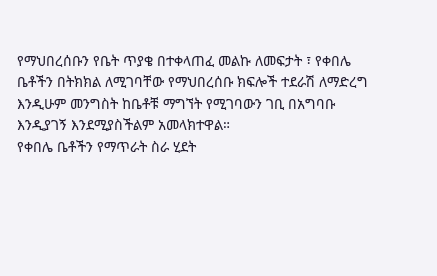የማህበረሰቡን የቤት ጥያቄ በተቀላጠፈ መልኩ ለመፍታት ፣ የቀበሌ ቤቶችን በትክክል ለሚገባቸው የማህበረሰቡ ክፍሎች ተደራሽ ለማድረግ እንዲሁም መንግስት ከቤቶቹ ማግኘት የሚገባውን ገቢ በአግባቡ እንዲያገኝ እንደሚያስችልም አመላክተዋል።
የቀበሌ ቤቶችን የማጥራት ስራ ሂደት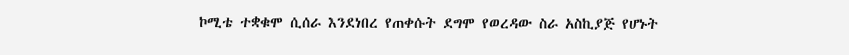ኮሚቴ ተቋቁሞ ሲሰራ እንደነበረ የጠቀሱት ደግሞ የወረዳው ስራ አስኪያጅ የሆኑት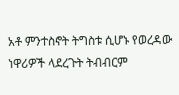አቶ ምንተስኖት ትግስቱ ሲሆኑ የወረዳው ነዋሪዎች ላደረጉት ትብብርም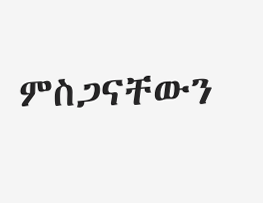ምስጋናቸውን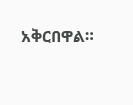አቅርበዋል።